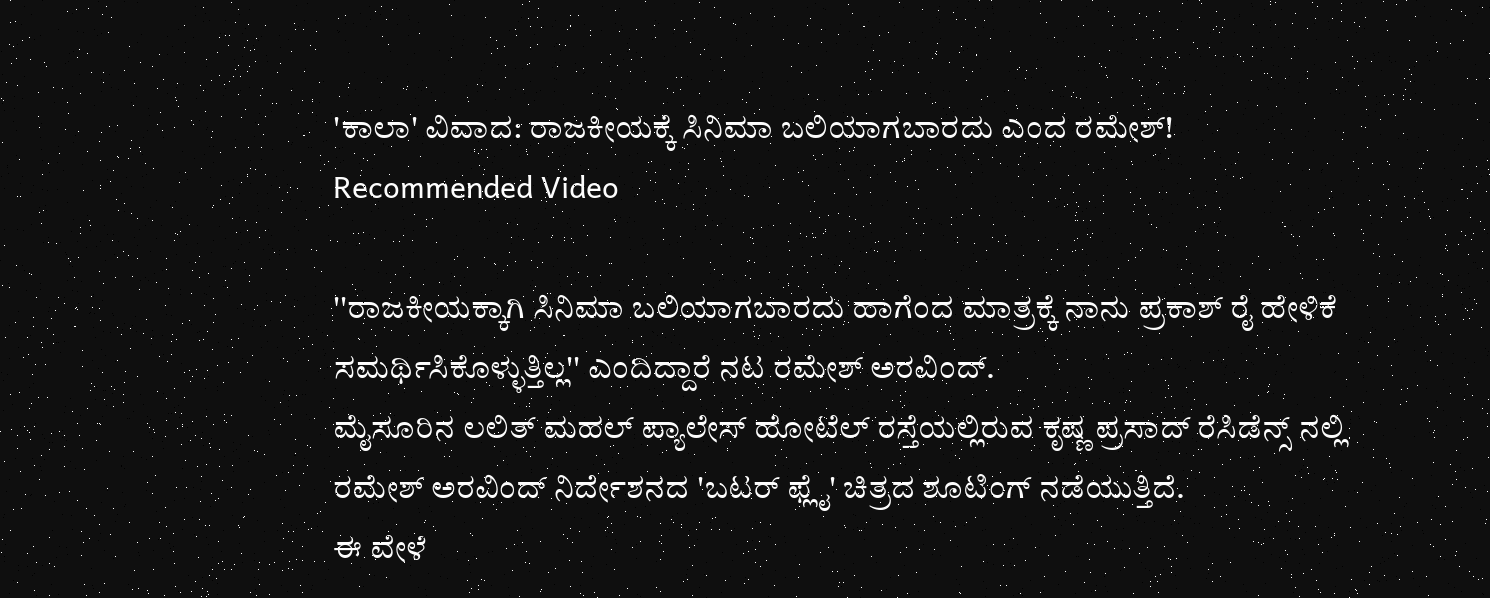'ಕಾಲಾ' ವಿವಾದ: ರಾಜಕೀಯಕ್ಕೆ ಸಿನಿಮಾ ಬಲಿಯಾಗಬಾರದು ಎಂದ ರಮೇಶ್!
Recommended Video

''ರಾಜಕೀಯಕ್ಕಾಗಿ ಸಿನಿಮಾ ಬಲಿಯಾಗಬಾರದು ಹಾಗೆಂದ ಮಾತ್ರಕ್ಕೆ ನಾನು ಪ್ರಕಾಶ್ ರೈ ಹೇಳಿಕೆ ಸಮರ್ಥಿಸಿಕೊಳ್ಳುತ್ತಿಲ್ಲ'' ಎಂದಿದ್ದಾರೆ ನಟ ರಮೇಶ್ ಅರವಿಂದ್.
ಮೈಸೂರಿನ ಲಲಿತ್ ಮಹಲ್ ಪ್ಯಾಲೇಸ್ ಹೋಟೆಲ್ ರಸ್ತೆಯಲ್ಲಿರುವ ಕೃಷ್ಣ ಪ್ರಸಾದ್ ರೆಸಿಡೆನ್ಸ್ ನಲ್ಲಿ ರಮೇಶ್ ಅರವಿಂದ್ ನಿರ್ದೇಶನದ 'ಬಟರ್ ಫ್ಲೈ' ಚಿತ್ರದ ಶೂಟಿಂಗ್ ನಡೆಯುತ್ತಿದೆ.
ಈ ವೇಳೆ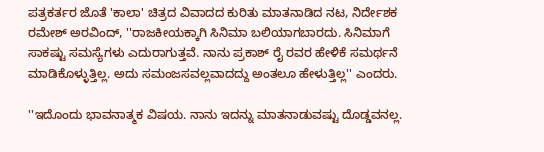ಪತ್ರಕರ್ತರ ಜೊತೆ 'ಕಾಲಾ' ಚಿತ್ರದ ವಿವಾದದ ಕುರಿತು ಮಾತನಾಡಿದ ನಟ, ನಿರ್ದೇಶಕ ರಮೇಶ್ ಅರವಿಂದ್, ''ರಾಜಕೀಯಕ್ಕಾಗಿ ಸಿನಿಮಾ ಬಲಿಯಾಗಬಾರದು. ಸಿನಿಮಾಗೆ ಸಾಕಷ್ಟು ಸಮಸ್ಯೆಗಳು ಎದುರಾಗುತ್ತವೆ. ನಾನು ಪ್ರಕಾಶ್ ರೈ ರವರ ಹೇಳಿಕೆ ಸಮರ್ಥನೆ ಮಾಡಿಕೊಳ್ಳುತ್ತಿಲ್ಲ. ಅದು ಸಮಂಜಸವಲ್ಲವಾದದ್ದು ಅಂತಲೂ ಹೇಳುತ್ತಿಲ್ಲ'' ಎಂದರು.

''ಇದೊಂದು ಭಾವನಾತ್ಮಕ ವಿಷಯ. ನಾನು ಇದನ್ನು ಮಾತನಾಡುವಷ್ಟು ದೊಡ್ಡವನಲ್ಲ.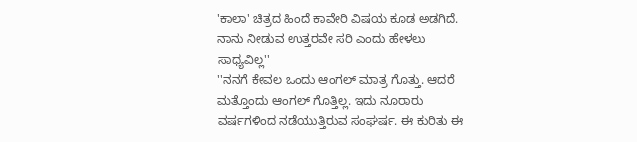'ಕಾಲಾ' ಚಿತ್ರದ ಹಿಂದೆ ಕಾವೇರಿ ವಿಷಯ ಕೂಡ ಅಡಗಿದೆ. ನಾನು ನೀಡುವ ಉತ್ತರವೇ ಸರಿ ಎಂದು ಹೇಳಲು ಸಾಧ್ಯವಿಲ್ಲ''
''ನನಗೆ ಕೇವಲ ಒಂದು ಆಂಗಲ್ ಮಾತ್ರ ಗೊತ್ತು. ಆದರೆ ಮತ್ತೊಂದು ಆಂಗಲ್ ಗೊತ್ತಿಲ್ಲ. ಇದು ನೂರಾರು ವರ್ಷಗಳಿಂದ ನಡೆಯುತ್ತಿರುವ ಸಂಘರ್ಷ. ಈ ಕುರಿತು ಈ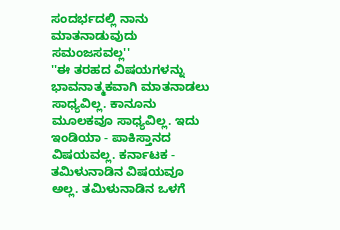ಸಂದರ್ಭದಲ್ಲಿ ನಾನು ಮಾತನಾಡುವುದು ಸಮಂಜಸವಲ್ಲ''
''ಈ ತರಹದ ವಿಷಯಗಳನ್ನು ಭಾವನಾತ್ಮಕವಾಗಿ ಮಾತನಾಡಲು ಸಾಧ್ಯವಿಲ್ಲ. ಕಾನೂನು ಮೂಲಕವೂ ಸಾಧ್ಯವಿಲ್ಲ. ಇದು ಇಂಡಿಯಾ - ಪಾಕಿಸ್ತಾನದ ವಿಷಯವಲ್ಲ. ಕರ್ನಾಟಕ - ತಮಿಳುನಾಡಿನ ವಿಷಯವೂ ಅಲ್ಲ. ತಮಿಳುನಾಡಿನ ಒಳಗೆ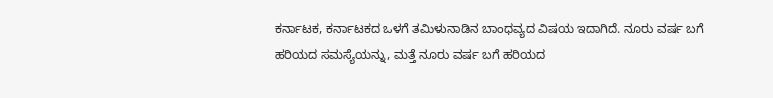ಕರ್ನಾಟಕ, ಕರ್ನಾಟಕದ ಒಳಗೆ ತಮಿಳುನಾಡಿನ ಬಾಂಧವ್ಯದ ವಿಷಯ ಇದಾಗಿದೆ. ನೂರು ವರ್ಷ ಬಗೆ ಹರಿಯದ ಸಮಸ್ಯೆಯನ್ನು, ಮತ್ತೆ ನೂರು ವರ್ಷ ಬಗೆ ಹರಿಯದ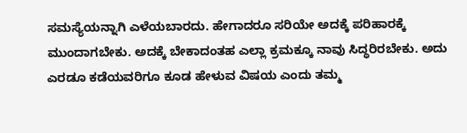ಸಮಸ್ಯೆಯನ್ನಾಗಿ ಎಳೆಯಬಾರದು. ಹೇಗಾದರೂ ಸರಿಯೇ ಅದಕ್ಕೆ ಪರಿಹಾರಕ್ಕೆ ಮುಂದಾಗಬೇಕು. ಅದಕ್ಕೆ ಬೇಕಾದಂತಹ ಎಲ್ಲಾ ಕ್ರಮಕ್ಕೂ ನಾವು ಸಿದ್ಧರಿರಬೇಕು. ಅದು ಎರಡೂ ಕಡೆಯವರಿಗೂ ಕೂಡ ಹೇಳುವ ವಿಷಯ ಎಂದು ತಮ್ಮ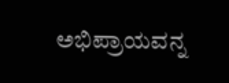ಅಭಿಪ್ರಾಯವನ್ನ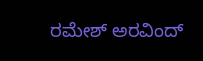ರಮೇಶ್ ಅರವಿಂದ್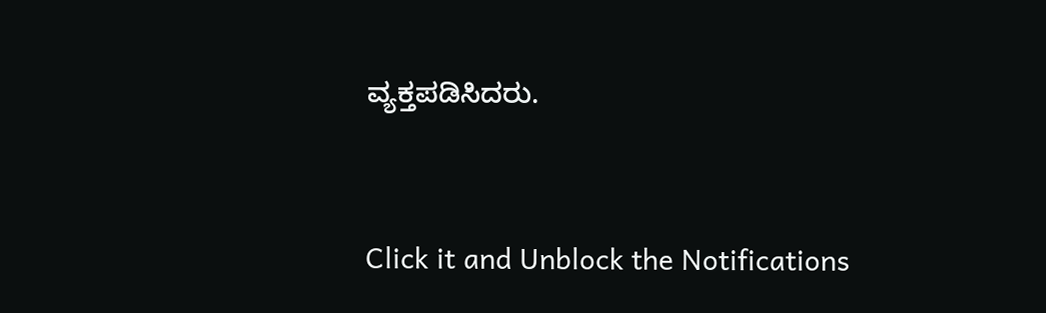ವ್ಯಕ್ತಪಡಿಸಿದರು.


Click it and Unblock the Notifications